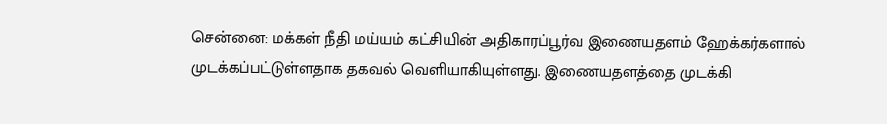சென்னை: மக்கள் நீதி மய்யம் கட்சியின் அதிகாரப்பூர்வ இணையதளம் ஹேக்கர்களால் முடக்கப்பட்டுள்ளதாக தகவல் வெளியாகியுள்ளது. இணையதளத்தை முடக்கி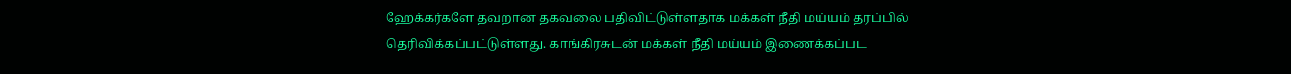ஹேக்கர்களே தவறான தகவலை பதிவிட்டுள்ளதாக மக்கள் நீதி மய்யம் தரப்பில் தெரிவிக்கப்பட்டுள்ளது. காங்கிரசுடன் மக்கள் நீதி மய்யம் இணைக்கப்பட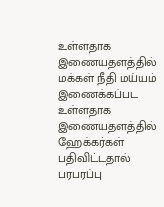உள்ளதாக இணையதளத்தில் மக்கள் நீதி மய்யம் இணைக்கப்பட உள்ளதாக இணையதளத்தில் ஹேக்கர்கள் பதிவிட்டதால் பரபரப்பு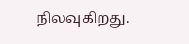நிலவுகிறது.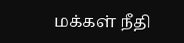மக்கள் நீதி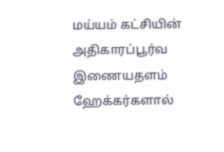மய்யம் கட்சியின் அதிகாரப்பூர்வ இணையதளம் ஹேக்கர்களால்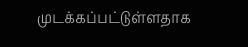முடக்கப்பட்டுள்ளதாக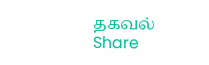தகவல்
Share